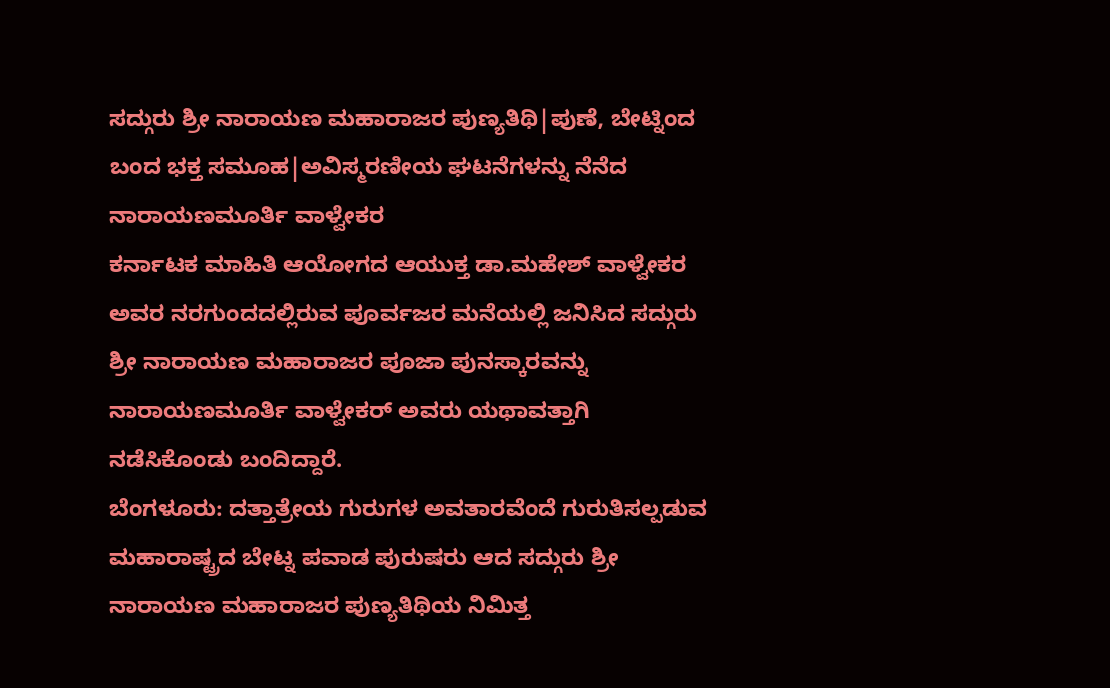ಸದ್ಗುರು ಶ್ರೀ ನಾರಾಯಣ ಮಹಾರಾಜರ ಪುಣ್ಯತಿಥಿ|ಪುಣೆ, ಬೇಟ್ನಿಂದ ಬಂದ ಭಕ್ತ ಸಮೂಹ|ಅವಿಸ್ಮರಣೀಯ ಘಟನೆಗಳನ್ನು ನೆನೆದ ನಾರಾಯಣಮೂರ್ತಿ ವಾಳ್ವೇಕರ
ಕರ್ನಾಟಕ ಮಾಹಿತಿ ಆಯೋಗದ ಆಯುಕ್ತ ಡಾ.ಮಹೇಶ್ ವಾಳ್ವೇಕರ ಅವರ ನರಗುಂದದಲ್ಲಿರುವ ಪೂರ್ವಜರ ಮನೆಯಲ್ಲಿ ಜನಿಸಿದ ಸದ್ಗುರು ಶ್ರೀ ನಾರಾಯಣ ಮಹಾರಾಜರ ಪೂಜಾ ಪುನಸ್ಕಾರವನ್ನು ನಾರಾಯಣಮೂರ್ತಿ ವಾಳ್ವೇಕರ್ ಅವರು ಯಥಾವತ್ತಾಗಿ ನಡೆಸಿಕೊಂಡು ಬಂದಿದ್ದಾರೆ.
ಬೆಂಗಳೂರು: ದತ್ತಾತ್ರೇಯ ಗುರುಗಳ ಅವತಾರವೆಂದೆ ಗುರುತಿಸಲ್ಪಡುವ ಮಹಾರಾಷ್ಟ್ರದ ಬೇಟ್ನ ಪವಾಡ ಪುರುಷರು ಆದ ಸದ್ಗುರು ಶ್ರೀ ನಾರಾಯಣ ಮಹಾರಾಜರ ಪುಣ್ಯತಿಥಿಯ ನಿಮಿತ್ತ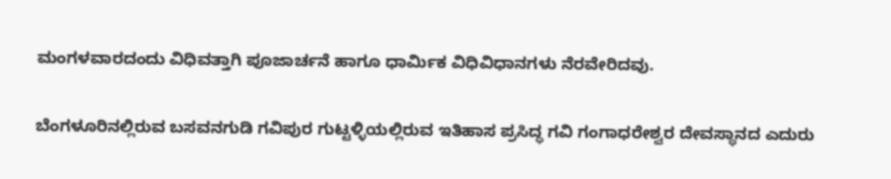ಮಂಗಳವಾರದಂದು ವಿಧಿವತ್ತಾಗಿ ಪೂಜಾರ್ಚನೆ ಹಾಗೂ ಧಾರ್ಮಿಕ ವಿಧಿವಿಧಾನಗಳು ನೆರವೇರಿದವು.

ಬೆಂಗಳೂರಿನಲ್ಲಿರುವ ಬಸವನಗುಡಿ ಗವಿಪುರ ಗುಟ್ಟಳ್ಳಿಯಲ್ಲಿರುವ ಇತಿಹಾಸ ಪ್ರಸಿದ್ಧ ಗವಿ ಗಂಗಾಧರೇಶ್ವರ ದೇವಸ್ಥಾನದ ಎದುರು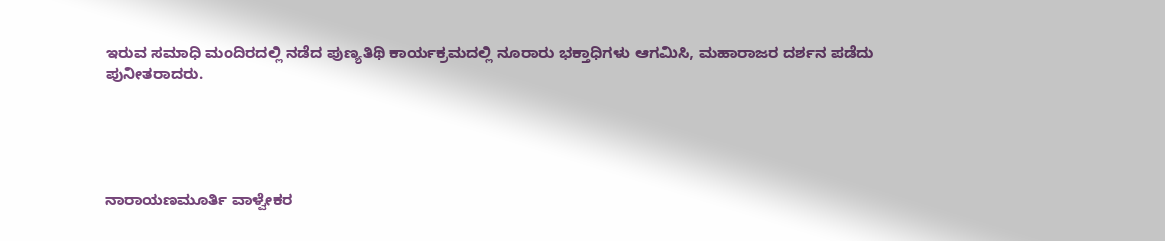ಇರುವ ಸಮಾಧಿ ಮಂದಿರದಲ್ಲಿ ನಡೆದ ಪುಣ್ಯತಿಥಿ ಕಾರ್ಯಕ್ರಮದಲ್ಲಿ ನೂರಾರು ಭಕ್ತಾಧಿಗಳು ಆಗಮಿಸಿ, ಮಹಾರಾಜರ ದರ್ಶನ ಪಡೆದು ಪುನೀತರಾದರು.





ನಾರಾಯಣಮೂರ್ತಿ ವಾಳ್ವೇಕರ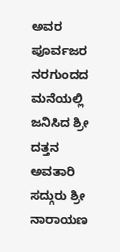ಅವರ ಪೂರ್ವಜರ ನರಗುಂದದ ಮನೆಯಲ್ಲಿ ಜನಿಸಿದ ಶ್ರೀ ದತ್ತನ ಅವತಾರಿ ಸದ್ಗುರು ಶ್ರೀ ನಾರಾಯಣ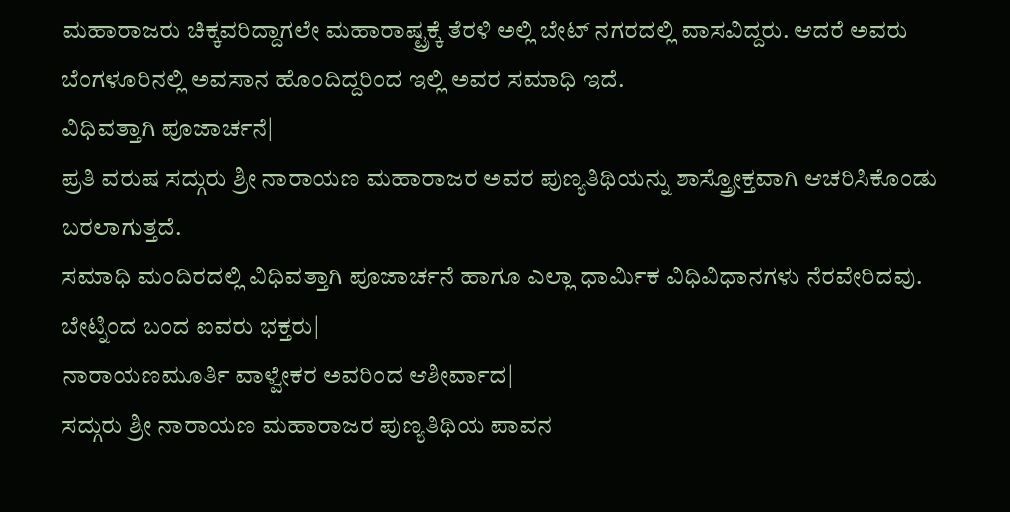ಮಹಾರಾಜರು ಚಿಕ್ಕವರಿದ್ದಾಗಲೇ ಮಹಾರಾಷ್ಟ್ರಕ್ಕೆ ತೆರಳಿ ಅಲ್ಲಿ ಬೇಟ್ ನಗರದಲ್ಲಿ ವಾಸವಿದ್ದರು. ಆದರೆ ಅವರು ಬೆಂಗಳೂರಿನಲ್ಲಿ ಅವಸಾನ ಹೊಂದಿದ್ದರಿಂದ ಇಲ್ಲಿ ಅವರ ಸಮಾಧಿ ಇದೆ.
ವಿಧಿವತ್ತಾಗಿ ಪೂಜಾರ್ಚನೆ|
ಪ್ರತಿ ವರುಷ ಸದ್ಗುರು ಶ್ರೀ ನಾರಾಯಣ ಮಹಾರಾಜರ ಅವರ ಪುಣ್ಯತಿಥಿಯನ್ನು ಶಾಸ್ತ್ರೋಕ್ತವಾಗಿ ಆಚರಿಸಿಕೊಂಡು ಬರಲಾಗುತ್ತದೆ.
ಸಮಾಧಿ ಮಂದಿರದಲ್ಲಿ ವಿಧಿವತ್ತಾಗಿ ಪೂಜಾರ್ಚನೆ ಹಾಗೂ ಎಲ್ಲಾ ಧಾರ್ಮಿಕ ವಿಧಿವಿಧಾನಗಳು ನೆರವೇರಿದವು.
ಬೇಟ್ನಿಂದ ಬಂದ ಐವರು ಭಕ್ತರು|
ನಾರಾಯಣಮೂರ್ತಿ ವಾಳ್ವೇಕರ ಅವರಿಂದ ಆಶೀರ್ವಾದ|
ಸದ್ಗುರು ಶ್ರೀ ನಾರಾಯಣ ಮಹಾರಾಜರ ಪುಣ್ಯತಿಥಿಯ ಪಾವನ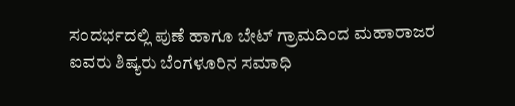ಸಂದರ್ಭದಲ್ಲಿ ಪುಣೆ ಹಾಗೂ ಬೇಟ್ ಗ್ರಾಮದಿಂದ ಮಹಾರಾಜರ ಐವರು ಶಿಷ್ಯರು ಬೆಂಗಳೂರಿನ ಸಮಾಧಿ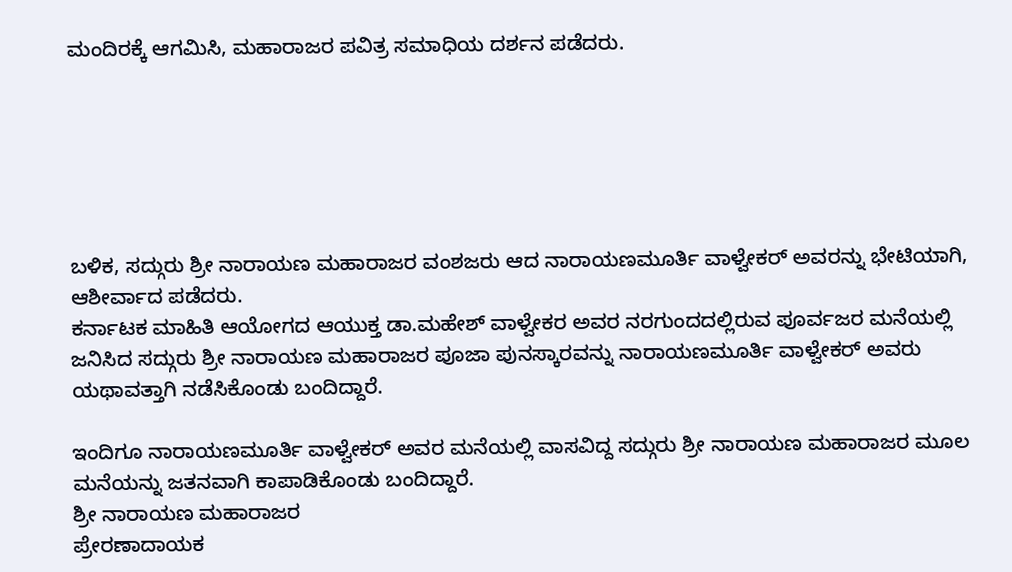ಮಂದಿರಕ್ಕೆ ಆಗಮಿಸಿ, ಮಹಾರಾಜರ ಪವಿತ್ರ ಸಮಾಧಿಯ ದರ್ಶನ ಪಡೆದರು.






ಬಳಿಕ, ಸದ್ಗುರು ಶ್ರೀ ನಾರಾಯಣ ಮಹಾರಾಜರ ವಂಶಜರು ಆದ ನಾರಾಯಣಮೂರ್ತಿ ವಾಳ್ವೇಕರ್ ಅವರನ್ನು ಭೇಟಿಯಾಗಿ, ಆಶೀರ್ವಾದ ಪಡೆದರು.
ಕರ್ನಾಟಕ ಮಾಹಿತಿ ಆಯೋಗದ ಆಯುಕ್ತ ಡಾ.ಮಹೇಶ್ ವಾಳ್ವೇಕರ ಅವರ ನರಗುಂದದಲ್ಲಿರುವ ಪೂರ್ವಜರ ಮನೆಯಲ್ಲಿ ಜನಿಸಿದ ಸದ್ಗುರು ಶ್ರೀ ನಾರಾಯಣ ಮಹಾರಾಜರ ಪೂಜಾ ಪುನಸ್ಕಾರವನ್ನು ನಾರಾಯಣಮೂರ್ತಿ ವಾಳ್ವೇಕರ್ ಅವರು ಯಥಾವತ್ತಾಗಿ ನಡೆಸಿಕೊಂಡು ಬಂದಿದ್ದಾರೆ.

ಇಂದಿಗೂ ನಾರಾಯಣಮೂರ್ತಿ ವಾಳ್ವೇಕರ್ ಅವರ ಮನೆಯಲ್ಲಿ ವಾಸವಿದ್ದ ಸದ್ಗುರು ಶ್ರೀ ನಾರಾಯಣ ಮಹಾರಾಜರ ಮೂಲ ಮನೆಯನ್ನು ಜತನವಾಗಿ ಕಾಪಾಡಿಕೊಂಡು ಬಂದಿದ್ದಾರೆ.
ಶ್ರೀ ನಾರಾಯಣ ಮಹಾರಾಜರ
ಪ್ರೇರಣಾದಾಯಕ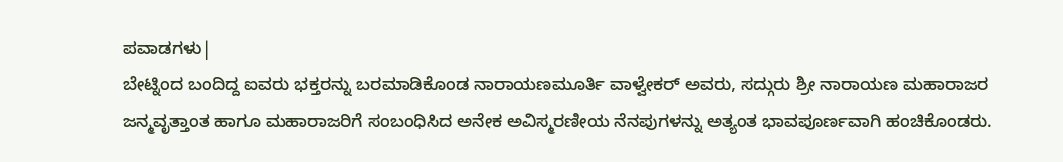ಪವಾಡಗಳು|
ಬೇಟ್ನಿಂದ ಬಂದಿದ್ದ ಐವರು ಭಕ್ತರನ್ನು ಬರಮಾಡಿಕೊಂಡ ನಾರಾಯಣಮೂರ್ತಿ ವಾಳ್ವೇಕರ್ ಅವರು, ಸದ್ಗುರು ಶ್ರೀ ನಾರಾಯಣ ಮಹಾರಾಜರ ಜನ್ಮವೃತ್ತಾಂತ ಹಾಗೂ ಮಹಾರಾಜರಿಗೆ ಸಂಬಂಧಿಸಿದ ಅನೇಕ ಅವಿಸ್ಮರಣೀಯ ನೆನಪುಗಳನ್ನು ಅತ್ಯಂತ ಭಾವಪೂರ್ಣವಾಗಿ ಹಂಚಿಕೊಂಡರು.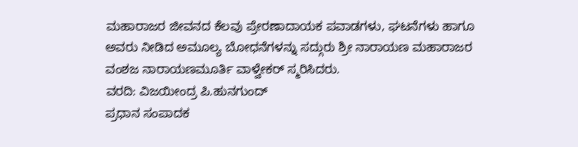ಮಹಾರಾಜರ ಜೀವನದ ಕೆಲವು ಪ್ರೇರಣಾದಾಯಕ ಪವಾಡಗಳು, ಘಟನೆಗಳು ಹಾಗೂ ಅವರು ನೀಡಿದ ಅಮೂಲ್ಯ ಬೋಧನೆಗಳನ್ನು ಸದ್ಗುರು ಶ್ರೀ ನಾರಾಯಣ ಮಹಾರಾಜರ ವಂಶಜ ನಾರಾಯಣಮೂರ್ತಿ ವಾಳ್ವೇಕರ್ ಸ್ಮರಿಸಿದರು.
ವರದಿ: ವಿಜಯೀಂದ್ರ ಪಿ.ಹುನಗುಂದ್
ಪ್ರಧಾನ ಸಂಪಾದಕ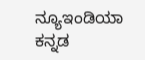ನ್ಯೂಇಂಡಿಯಾ ಕನ್ನಡ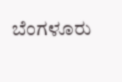ಬೆಂಗಳೂರು